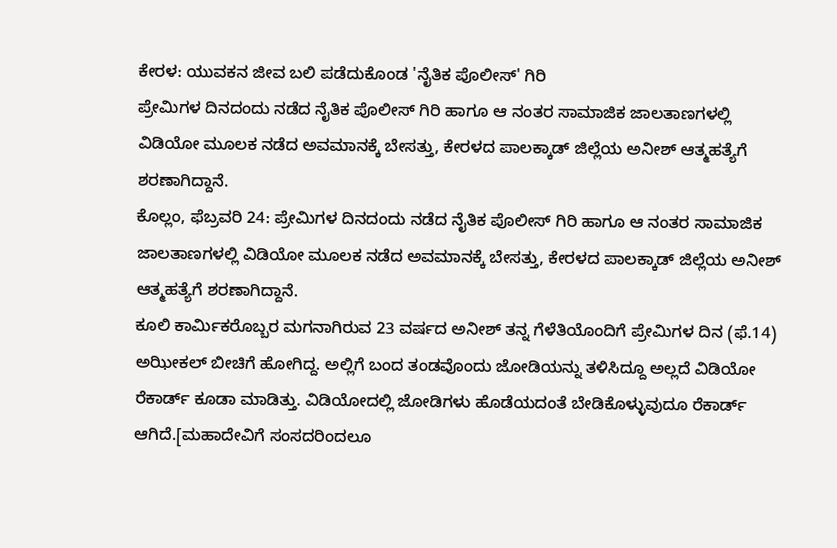ಕೇರಳ: ಯುವಕನ ಜೀವ ಬಲಿ ಪಡೆದುಕೊಂಡ 'ನೈತಿಕ ಪೊಲೀಸ್' ಗಿರಿ
ಪ್ರೇಮಿಗಳ ದಿನದಂದು ನಡೆದ ನೈತಿಕ ಪೊಲೀಸ್ ಗಿರಿ ಹಾಗೂ ಆ ನಂತರ ಸಾಮಾಜಿಕ ಜಾಲತಾಣಗಳಲ್ಲಿ ವಿಡಿಯೋ ಮೂಲಕ ನಡೆದ ಅವಮಾನಕ್ಕೆ ಬೇಸತ್ತು, ಕೇರಳದ ಪಾಲಕ್ಕಾಡ್ ಜಿಲ್ಲೆಯ ಅನೀಶ್ ಆತ್ಮಹತ್ಯೆಗೆ ಶರಣಾಗಿದ್ದಾನೆ.
ಕೊಲ್ಲಂ, ಫೆಬ್ರವರಿ 24: ಪ್ರೇಮಿಗಳ ದಿನದಂದು ನಡೆದ ನೈತಿಕ ಪೊಲೀಸ್ ಗಿರಿ ಹಾಗೂ ಆ ನಂತರ ಸಾಮಾಜಿಕ ಜಾಲತಾಣಗಳಲ್ಲಿ ವಿಡಿಯೋ ಮೂಲಕ ನಡೆದ ಅವಮಾನಕ್ಕೆ ಬೇಸತ್ತು, ಕೇರಳದ ಪಾಲಕ್ಕಾಡ್ ಜಿಲ್ಲೆಯ ಅನೀಶ್ ಆತ್ಮಹತ್ಯೆಗೆ ಶರಣಾಗಿದ್ದಾನೆ.
ಕೂಲಿ ಕಾರ್ಮಿಕರೊಬ್ಬರ ಮಗನಾಗಿರುವ 23 ವರ್ಷದ ಅನೀಶ್ ತನ್ನ ಗೆಳೆತಿಯೊಂದಿಗೆ ಪ್ರೇಮಿಗಳ ದಿನ (ಫೆ.14) ಅಝೀಕಲ್ ಬೀಚಿಗೆ ಹೋಗಿದ್ದ. ಅಲ್ಲಿಗೆ ಬಂದ ತಂಡವೊಂದು ಜೋಡಿಯನ್ನು ತಳಿಸಿದ್ದೂ ಅಲ್ಲದೆ ವಿಡಿಯೋ ರೆಕಾರ್ಡ್ ಕೂಡಾ ಮಾಡಿತ್ತು. ವಿಡಿಯೋದಲ್ಲಿ ಜೋಡಿಗಳು ಹೊಡೆಯದಂತೆ ಬೇಡಿಕೊಳ್ಳುವುದೂ ರೆಕಾರ್ಡ್ ಆಗಿದೆ.[ಮಹಾದೇವಿಗೆ ಸಂಸದರಿಂದಲೂ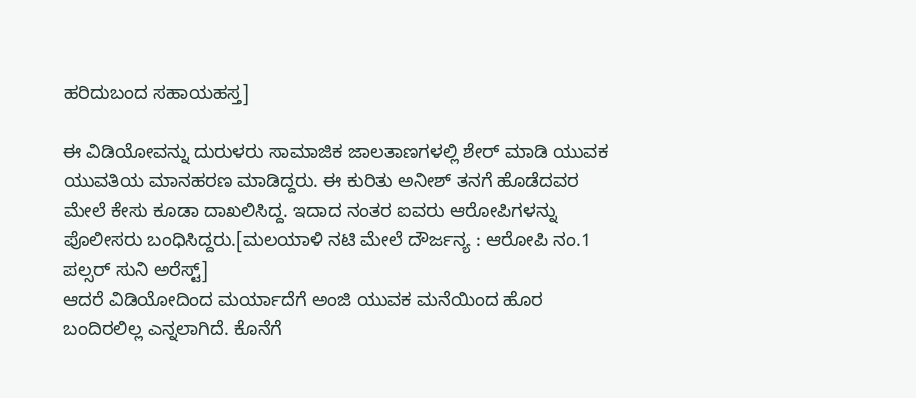ಹರಿದುಬಂದ ಸಹಾಯಹಸ್ತ]

ಈ ವಿಡಿಯೋವನ್ನು ದುರುಳರು ಸಾಮಾಜಿಕ ಜಾಲತಾಣಗಳಲ್ಲಿ ಶೇರ್ ಮಾಡಿ ಯುವಕ ಯುವತಿಯ ಮಾನಹರಣ ಮಾಡಿದ್ದರು. ಈ ಕುರಿತು ಅನೀಶ್ ತನಗೆ ಹೊಡೆದವರ ಮೇಲೆ ಕೇಸು ಕೂಡಾ ದಾಖಲಿಸಿದ್ದ. ಇದಾದ ನಂತರ ಐವರು ಆರೋಪಿಗಳನ್ನು ಪೊಲೀಸರು ಬಂಧಿಸಿದ್ದರು.[ಮಲಯಾಳಿ ನಟಿ ಮೇಲೆ ದೌರ್ಜನ್ಯ : ಆರೋಪಿ ನಂ.1 ಪಲ್ಸರ್ ಸುನಿ ಅರೆಸ್ಟ್]
ಆದರೆ ವಿಡಿಯೋದಿಂದ ಮರ್ಯಾದೆಗೆ ಅಂಜಿ ಯುವಕ ಮನೆಯಿಂದ ಹೊರ ಬಂದಿರಲಿಲ್ಲ ಎನ್ನಲಾಗಿದೆ. ಕೊನೆಗೆ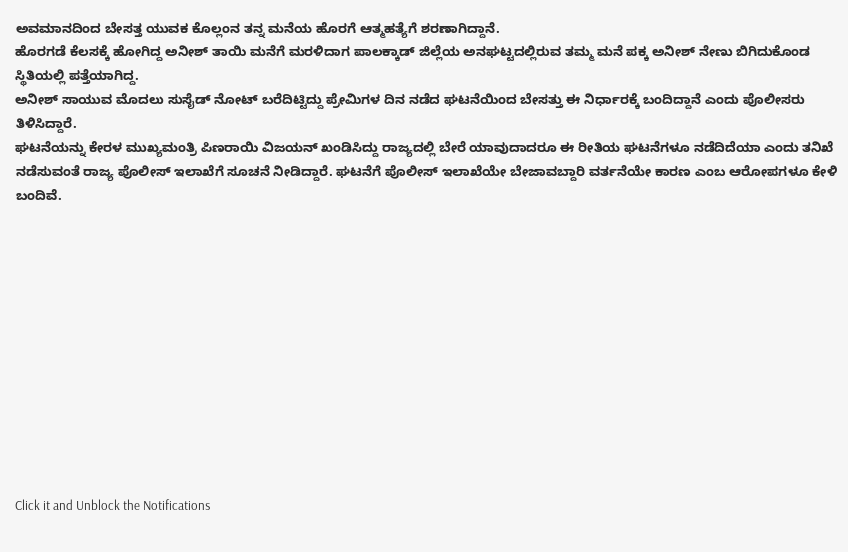ಅವಮಾನದಿಂದ ಬೇಸತ್ತ ಯುವಕ ಕೊಲ್ಲಂನ ತನ್ನ ಮನೆಯ ಹೊರಗೆ ಆತ್ಮಹತ್ಯೆಗೆ ಶರಣಾಗಿದ್ದಾನೆ.
ಹೊರಗಡೆ ಕೆಲಸಕ್ಕೆ ಹೋಗಿದ್ದ ಅನೀಶ್ ತಾಯಿ ಮನೆಗೆ ಮರಳಿದಾಗ ಪಾಲಕ್ಕಾಡ್ ಜಿಲ್ಲೆಯ ಅನಘಟ್ಟದಲ್ಲಿರುವ ತಮ್ಮ ಮನೆ ಪಕ್ಕ ಅನೀಶ್ ನೇಣು ಬಿಗಿದುಕೊಂಡ ಸ್ಥಿತಿಯಲ್ಲಿ ಪತ್ತೆಯಾಗಿದ್ದ.
ಅನೀಶ್ ಸಾಯುವ ಮೊದಲು ಸುಸೈಡ್ ನೋಟ್ ಬರೆದಿಟ್ಟಿದ್ದು ಪ್ರೇಮಿಗಳ ದಿನ ನಡೆದ ಘಟನೆಯಿಂದ ಬೇಸತ್ತು ಈ ನಿರ್ಧಾರಕ್ಕೆ ಬಂದಿದ್ದಾನೆ ಎಂದು ಪೊಲೀಸರು ತಿಳಿಸಿದ್ದಾರೆ.
ಘಟನೆಯನ್ನು ಕೇರಳ ಮುಖ್ಯಮಂತ್ರಿ ಪಿಣರಾಯಿ ವಿಜಯನ್ ಖಂಡಿಸಿದ್ದು ರಾಜ್ಯದಲ್ಲಿ ಬೇರೆ ಯಾವುದಾದರೂ ಈ ರೀತಿಯ ಘಟನೆಗಳೂ ನಡೆದಿದೆಯಾ ಎಂದು ತನಿಖೆ ನಡೆಸುವಂತೆ ರಾಜ್ಯ ಪೊಲೀಸ್ ಇಲಾಖೆಗೆ ಸೂಚನೆ ನೀಡಿದ್ದಾರೆ. ಘಟನೆಗೆ ಪೊಲೀಸ್ ಇಲಾಖೆಯೇ ಬೇಜಾವಬ್ದಾರಿ ವರ್ತನೆಯೇ ಕಾರಣ ಎಂಬ ಆರೋಪಗಳೂ ಕೇಳಿ ಬಂದಿವೆ.












Click it and Unblock the Notifications